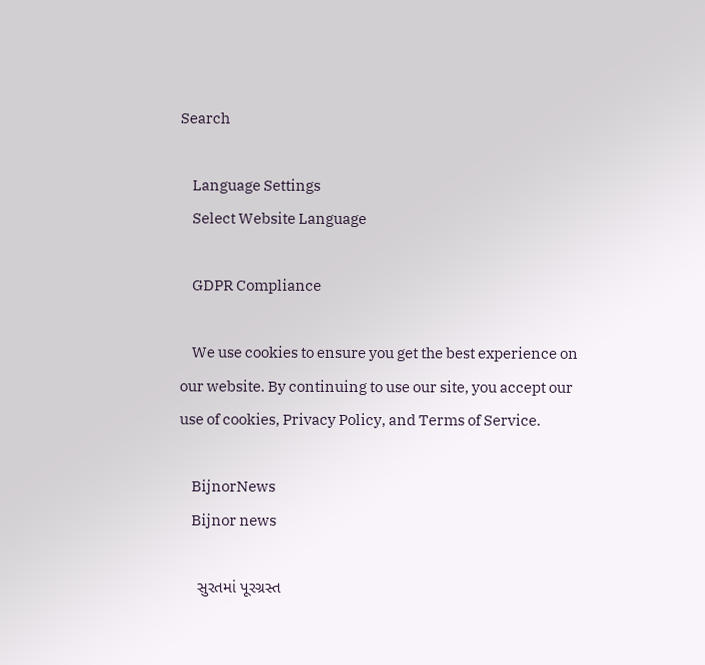Search

    Language Settings
    Select Website Language

    GDPR Compliance

    We use cookies to ensure you get the best experience on our website. By continuing to use our site, you accept our use of cookies, Privacy Policy, and Terms of Service.

    BijnorNews
    Bijnor news

    સુરતમાં પૂરગ્રસ્ત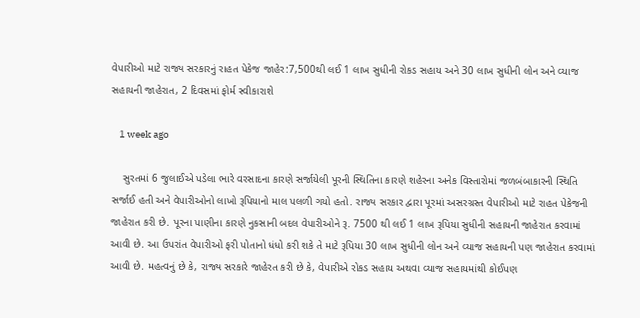વેપારીઓ માટે રાજ્ય સરકારનું રાહત પેકેજ જાહેર:7,500થી લઈ 1 લાખ સુધીની રોકડ સહાય અને 30 લાખ સુધીની લોન અને વ્યાજ સહાયની જાહેરાત, 2 દિવસમાં ફોર્મ સ્વીકારાશે

    1 week ago

    સુરતમાં 6 જુલાઈએ પડેલા ભારે વરસાદના કારણે સર્જાયેલી પૂરની સ્થિતિના કારણે શહેરના અનેક વિસ્તારોમાં જળબંબાકારની સ્થિતિ સર્જાઈ હતી અને વેપારીઓનો લાખો રૂપિયાનો માલ પલળી ગયો હતો. રાજ્ય સરકાર દ્વારા પૂરમાં અસરગ્રસ્ત વેપારીઓ માટે રાહત પેકેજની જાહેરાત કરી છે. પૂરના પાણીના કારણે નુકસાની બદલ વેપારીઓને રૂ. 7500 થી લઈ 1 લાખ રૂપિયા સુધીની સહાયની જાહેરાત કરવામાં આવી છે. આ ઉપરાંત વેપારીઓ ફરી પોતાનો ધંધો કરી શકે તે માટે રૂપિયા 30 લાખ સુધીની લોન અને વ્યાજ સહાયની પણ જાહેરાત કરવામાં આવી છે. મહત્વનું છે કે, રાજ્ય સરકારે જાહેરત કરી છે કે, વેપારીએ રોકડ સહાય અથવા વ્યાજ સહાયમાંથી કોઈપણ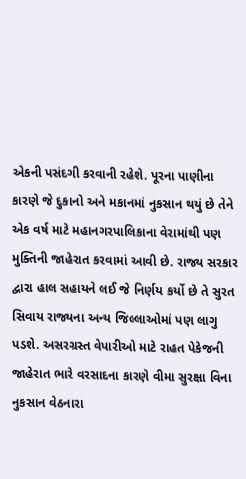એકની પસંદગી કરવાની રહેશે. પૂરના પાણીના કારણે જે દુકાનો અને મકાનમાં નુકસાન થયું છે તેને એક વર્ષ માટે મહાનગરપાલિકાના વેરામાંથી પણ મુક્તિની જાહેરાત કરવામાં આવી છે. રાજ્ય સરકાર દ્વારા હાલ સહાયને લઈ જે નિર્ણય કર્યો છે તે સુરત સિવાય રાજ્યના અન્ય જિલ્લાઓમાં પણ લાગુ પડશે. અસરગ્રસ્ત વેપારીઓ માટે રાહત પેકેજની જાહેરાત ભારે વરસાદના કારણે વીમા સુરક્ષા વિના નુકસાન વેઠનારા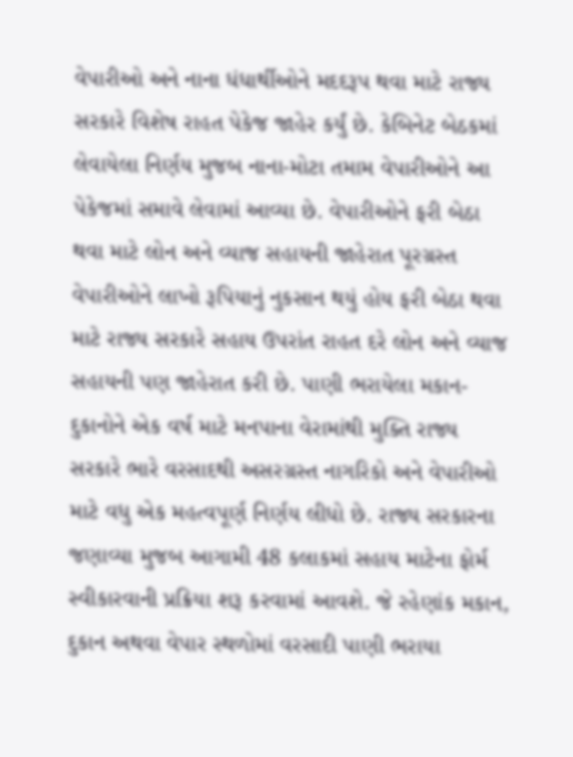વેપારીઓ અને નાના ધંધાર્થીઓને મદદરૂપ થવા માટે રાજ્ય સરકારે વિશેષ રાહત પેકેજ જાહેર કર્યું છે. કેબિનેટ બેઠકમાં લેવાયેલા નિર્ણય મુજબ નાના-મોટા તમામ વેપારીઓને આ પેકેજમાં સમાવે લેવામાં આવ્યા છે. વેપારીઓને ફરી બેઠા થવા માટે લોન અને વ્યાજ સહાયની જાહેરાત પૂરગ્રસ્ત વેપારીઓને લાખો રૂપિયાનું નુકસાન થયું હોય ફરી બેઠા થવા માટે રાજ્ય સરકારે સહાય ઉપરાંત રાહત દરે લોન અને વ્યાજ સહાયની પણ જાહેરાત કરી છે. પાણી ભરાયેલા મકાન-દુકાનોને એક વર્ષ માટે મનપાના વેરામાંથી મુક્તિ રાજ્ય સરકારે ભારે વરસાદથી અસરગ્રસ્ત નાગરિકો અને વેપારીઓ માટે વધુ એક મહત્વપૂર્ણ નિર્ણય લીધો છે. રાજ્ય સરકારના જણાવ્યા મુજબ આગામી 48 કલાકમાં સહાય માટેના ફોર્મ સ્વીકારવાની પ્રક્રિયા શરૂ કરવામાં આવશે. જે રહેણાંક મકાન, દુકાન અથવા વેપાર સ્થળોમાં વરસાદી પાણી ભરાયા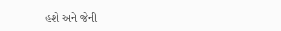હશે અને જેની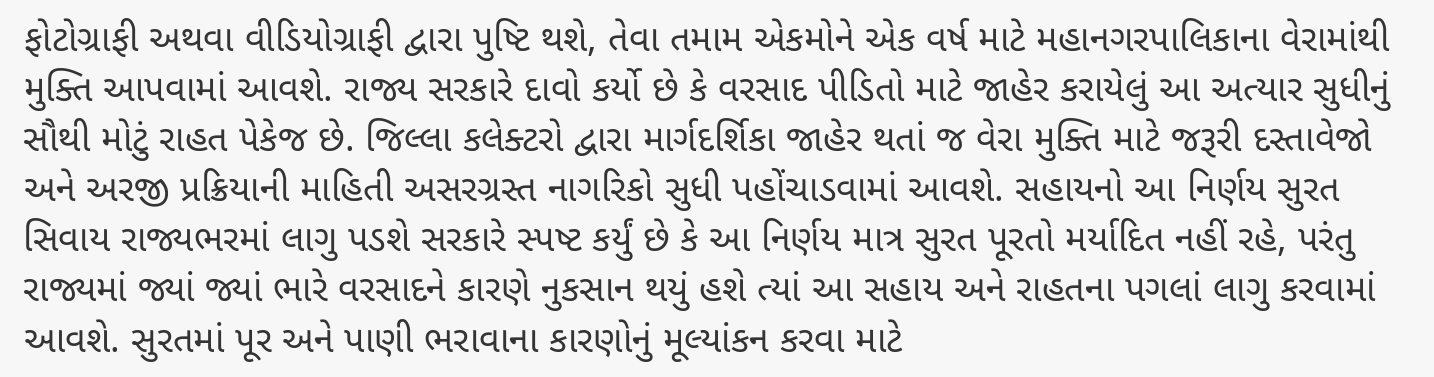ફોટોગ્રાફી અથવા વીડિયોગ્રાફી દ્વારા પુષ્ટિ થશે, તેવા તમામ એકમોને એક વર્ષ માટે મહાનગરપાલિકાના વેરામાંથી મુક્તિ આપવામાં આવશે. રાજ્ય સરકારે દાવો કર્યો છે કે વરસાદ પીડિતો માટે જાહેર કરાયેલું આ અત્યાર સુધીનું સૌથી મોટું રાહત પેકેજ છે. જિલ્લા કલેક્ટરો દ્વારા માર્ગદર્શિકા જાહેર થતાં જ વેરા મુક્તિ માટે જરૂરી દસ્તાવેજો અને અરજી પ્રક્રિયાની માહિતી અસરગ્રસ્ત નાગરિકો સુધી પહોંચાડવામાં આવશે. સહાયનો આ નિર્ણય સુરત સિવાય રાજ્યભરમાં લાગુ પડશે સરકારે સ્પષ્ટ કર્યું છે કે આ નિર્ણય માત્ર સુરત પૂરતો મર્યાદિત નહીં રહે, પરંતુ રાજ્યમાં જ્યાં જ્યાં ભારે વરસાદને કારણે નુકસાન થયું હશે ત્યાં આ સહાય અને રાહતના પગલાં લાગુ કરવામાં આવશે. સુરતમાં પૂર અને પાણી ભરાવાના કારણોનું મૂલ્યાંકન કરવા માટે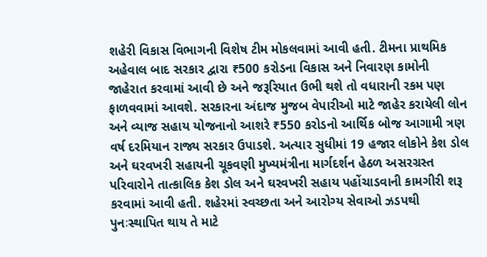શહેરી વિકાસ વિભાગની વિશેષ ટીમ મોકલવામાં આવી હતી. ટીમના પ્રાથમિક અહેવાલ બાદ સરકાર દ્વારા ₹500 કરોડના વિકાસ અને નિવારણ કામોની જાહેરાત કરવામાં આવી છે અને જરૂરિયાત ઉભી થશે તો વધારાની રકમ પણ ફાળવવામાં આવશે. સરકારના અંદાજ મુજબ વેપારીઓ માટે જાહેર કરાયેલી લોન અને વ્યાજ સહાય યોજનાનો આશરે ₹550 કરોડનો આર્થિક બોજ આગામી ત્રણ વર્ષ દરમિયાન રાજ્ય સરકાર ઉપાડશે. અત્યાર સુધીમાં 19 હજાર લોકોને કેશ ડોલ અને ઘરવખરી સહાયની ચૂકવણી મુખ્યમંત્રીના માર્ગદર્શન હેઠળ અસરગ્રસ્ત પરિવારોને તાત્કાલિક કેશ ડોલ અને ઘરવખરી સહાય પહોંચાડવાની કામગીરી શરૂ કરવામાં આવી હતી. શહેરમાં સ્વચ્છતા અને આરોગ્ય સેવાઓ ઝડપથી પુનઃસ્થાપિત થાય તે માટે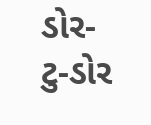ડોર-ટુ-ડોર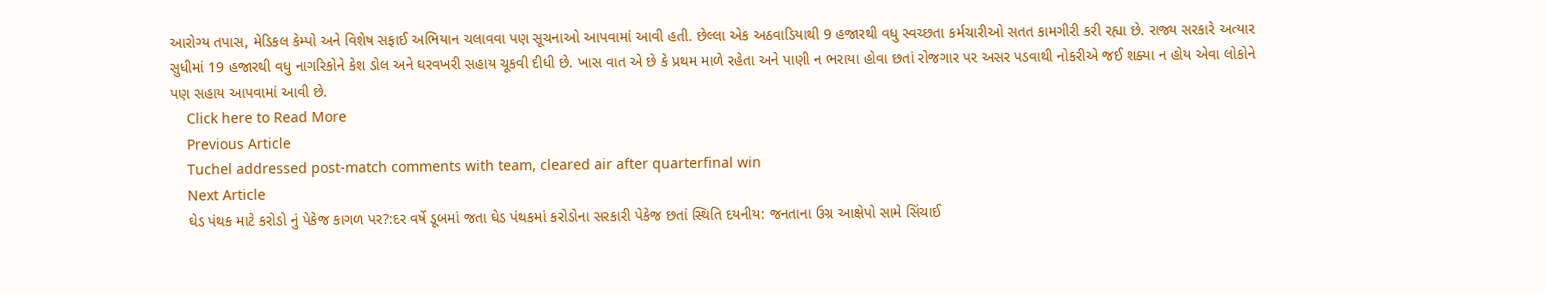આરોગ્ય તપાસ, મેડિકલ કેમ્પો અને વિશેષ સફાઈ અભિયાન ચલાવવા પણ સૂચનાઓ આપવામાં આવી હતી. છેલ્લા એક અઠવાડિયાથી 9 હજારથી વધુ સ્વચ્છતા કર્મચારીઓ સતત કામગીરી કરી રહ્યા છે. રાજ્ય સરકારે અત્યાર સુધીમાં 19 હજારથી વધુ નાગરિકોને કેશ ડોલ અને ઘરવખરી સહાય ચૂકવી દીધી છે. ખાસ વાત એ છે કે પ્રથમ માળે રહેતા અને પાણી ન ભરાયા હોવા છતાં રોજગાર પર અસર પડવાથી નોકરીએ જઈ શક્યા ન હોય એવા લોકોને પણ સહાય આપવામાં આવી છે.
    Click here to Read More
    Previous Article
    Tuchel addressed post-match comments with team, cleared air after quarterfinal win
    Next Article
    ઘેડ પંથક માટે કરોડો નું પેકેજ કાગળ પર?:દર વર્ષે ડૂબમાં જતા ઘેડ પંથકમાં કરોડોના સરકારી પેકેજ છતાં સ્થિતિ દયનીય: જનતાના ઉગ્ર આક્ષેપો સામે સિંચાઈ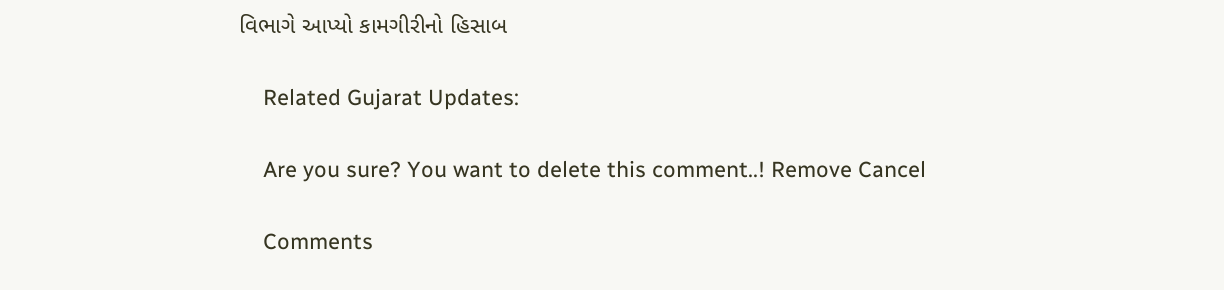વિભાગે આપ્યો કામગીરીનો હિસાબ

    Related Gujarat Updates:

    Are you sure? You want to delete this comment..! Remove Cancel

    Comments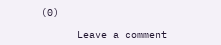(0)

      Leave a comment